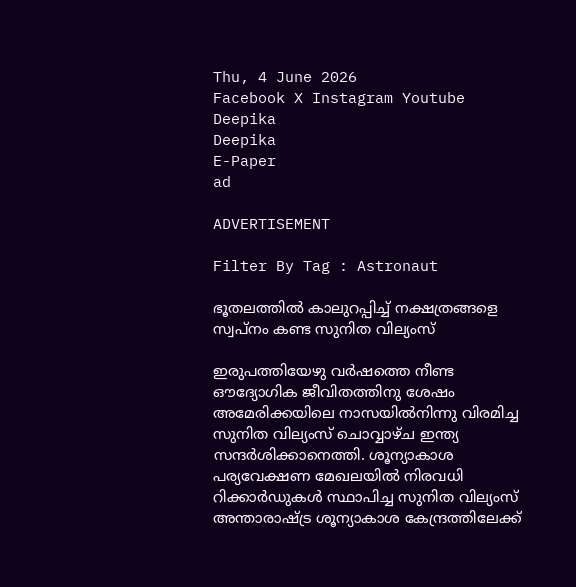Thu, 4 June 2026
Facebook X Instagram Youtube
Deepika
Deepika
E-Paper
ad

ADVERTISEMENT

Filter By Tag : Astronaut

ഭൂതലത്തിൽ കാലുറപ്പിച്ച് നക്ഷത്രങ്ങളെ സ്വപ്നം കണ്ട സുനിത വില്യംസ്

ഇരുപത്തിയേഴു വർഷത്തെ നീണ്ട ഔദ്യോഗിക ജീവിതത്തിനു ശേഷം അമേരിക്കയിലെ നാസയിൽനിന്നു വിരമിച്ച സുനിത വില്യംസ് ചൊവ്വാഴ്ച ഇന്ത്യ സന്ദർശിക്കാനെത്തി. ശൂന്യാകാശ പര്യവേക്ഷണ മേഖലയിൽ നിരവധി റിക്കാർഡുകൾ സ്ഥാപിച്ച സുനിത വില്യംസ് അന്താരാഷ്‌ട്ര ശൂന്യാകാശ കേന്ദ്രത്തിലേക്ക്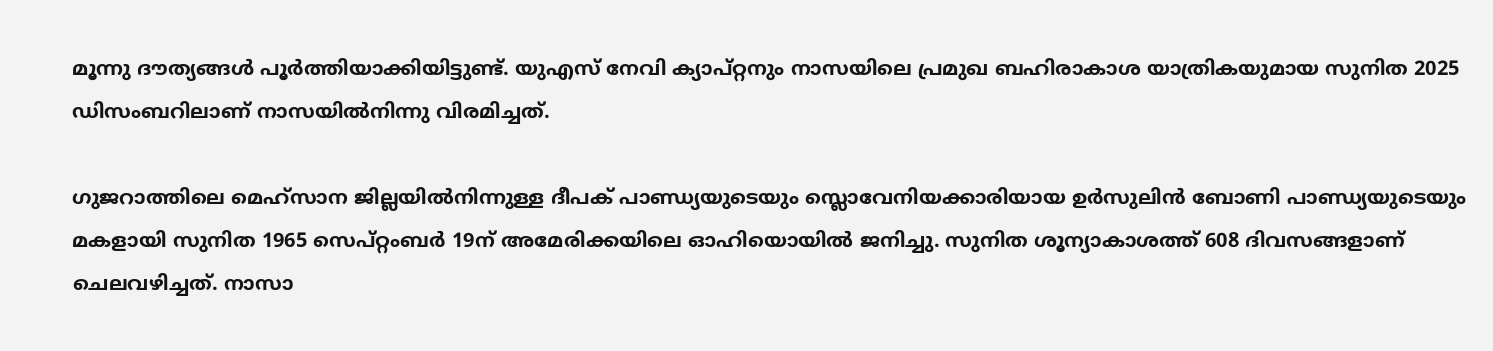മൂന്നു ദൗത്യങ്ങൾ പൂർത്തിയാക്കിയിട്ടുണ്ട്. യുഎസ് നേവി ക്യാപ്റ്റനും നാസയിലെ പ്രമുഖ ബഹിരാകാശ യാത്രികയുമായ സുനിത 2025 ഡിസംബറിലാണ് നാസയിൽനിന്നു വിരമിച്ചത്.

ഗുജറാത്തിലെ മെഹ്സാന ജില്ലയിൽനിന്നുള്ള ദീപക് പാണ്ഡ്യയുടെയും സ്ലൊവേനിയക്കാരിയായ ഉർസുലിൻ ബോണി പാണ്ഡ്യയുടെയും മകളായി സുനിത 1965 സെപ്റ്റംബർ 19ന് അമേരിക്കയിലെ ഓഹിയൊയിൽ ജനിച്ചു. സുനിത ശൂന്യാകാശത്ത് 608 ദിവസങ്ങളാണ് ചെലവഴിച്ചത്. നാസാ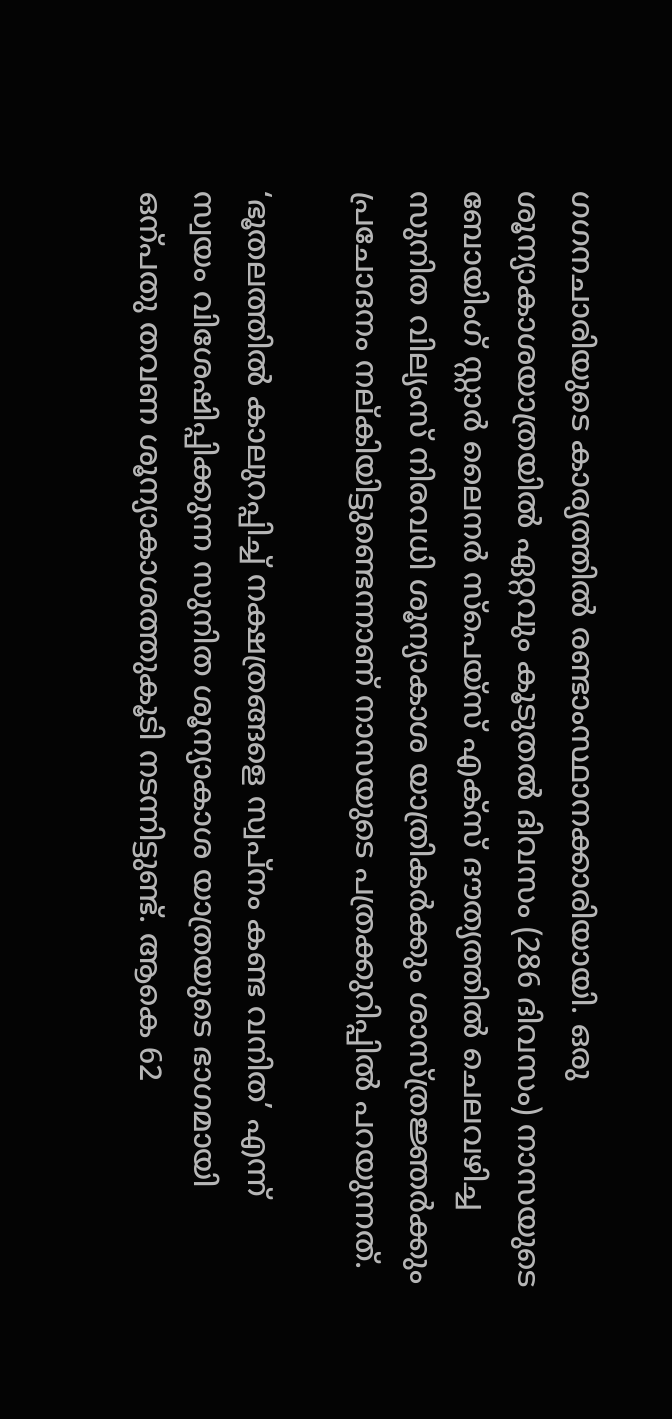ഗഗനചാരിയുടെ കാര്യത്തിൽ രണ്ടാംസ്ഥാനക്കാരിയായി. ഒരു ശൂന്യാകാശയാത്രയിൽ ഏറ്റവും കൂടുതൽ ദിവസം (286 ദിവസം) നാസയുടെ ബോയിംഗ് സ്റ്റാർ ലൈനർ സ്പെയ്സ് എക്സ് ദൗത്യത്തിൽ ചെലവഴിച്ച സുനിത വില്യംസ് നിരവധി ശൂന്യാകാശ യാത്രികർക്കും ശാസ്ത്രജ്ഞർക്കും പ്രചോദനം നല്കിയിട്ടുണ്ടെന്നാണ് നാസയുടെ പത്രക്കുറിപ്പിൽ പറയുന്നത്.

‘ഭൂതലത്തിൽ കാലുറപ്പിച്ച് നക്ഷത്രങ്ങളെ സ്വപ്നം കണ്ട വനിത’ എന്ന് സ്വയം വിശേഷിപ്പിക്കുന്ന സുനിത ശൂന്യാകാശ യാത്രയുടെ ഭാഗമായി ഒന്പതു തവണ ശൂന്യാകാശത്തുകൂടി നടന്നിട്ടുണ്ട്. ആകെ 62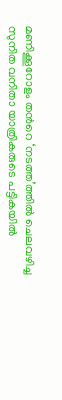മണിക്കൂറോളം തന്‍റെ ‘നടത്ത’ത്തിൽ ചെലവഴിച്ച സുനിത വനിതാ യാത്രികരുടെ പട്ടികയിൽ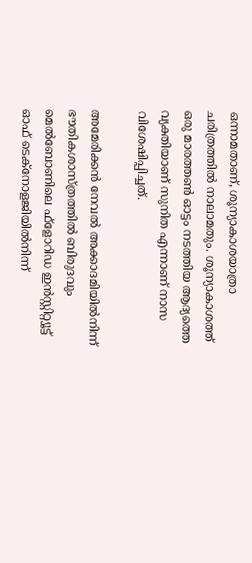ഒന്നാമതാണ്, ശൂന്യാകാശയാത്രാ ചരിത്രത്തിൽ നാലാമതും. ശൂന്യാകാശത്ത് ഒരു മാരത്തണ്‍ ഓട്ടം നടത്തിയ ആദ്യത്തെ വ്യക്തിയാണ് സുനിത എന്നാണ് നാസ വിശേഷിപ്പിച്ചത്.

അമേരിക്കൻ നേവൽ അക്കാദമിയിൽനിന്ന് ഭൗതികശാസ്ത്രത്തിൽ ബിരുദവും മെൽബോണിലെ ഫ്ളോറിഡ ഇൻസ്റ്റിറ്റ്യൂട്ട് ഓഫ് ടെക്നോളജിയിൽനിന്ന്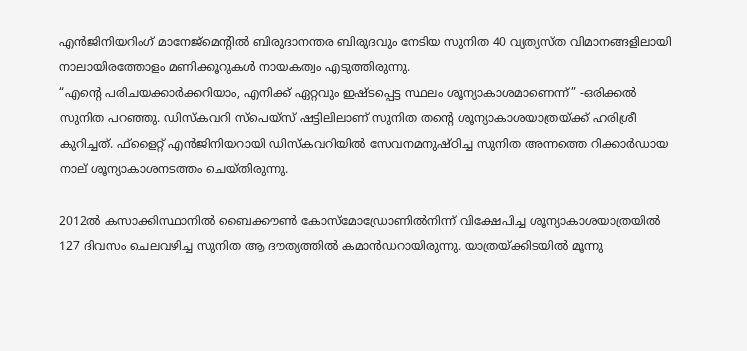എൻജിനിയറിംഗ് മാനേജ്മെന്‍റിൽ ബിരുദാനന്തര ബിരുദവും നേടിയ സുനിത 40 വ്യത്യസ്ത വിമാനങ്ങളിലായി നാലായിരത്തോളം മണിക്കൂറുകൾ നായകത്വം എടുത്തിരുന്നു.
“എന്‍റെ പരിചയക്കാർക്കറിയാം, എനിക്ക് ഏറ്റവും ഇഷ്ടപ്പെട്ട സ്ഥലം ശൂന്യാകാശമാണെന്ന്” -ഒരിക്കൽ സുനിത പറഞ്ഞു. ഡിസ്കവറി സ്പെയ്സ് ഷട്ടിലിലാണ് സുനിത തന്‍റെ ശൂന്യാകാശയാത്രയ്ക്ക് ഹരിശ്രീ കുറിച്ചത്. ഫ്ളൈറ്റ് എൻജിനിയറായി ഡിസ്കവറിയിൽ സേവനമനുഷ്ഠിച്ച സുനിത അന്നത്തെ റിക്കാർഡായ നാല് ശൂന്യാകാശനടത്തം ചെയ്തിരുന്നു.

2012ൽ കസാക്കിസ്ഥാനിൽ ബൈക്കൗണ്‍ കോസ്മോഡ്രോണിൽനിന്ന് വിക്ഷേപിച്ച ശൂന്യാകാശയാത്രയിൽ 127 ദിവസം ചെലവഴിച്ച സുനിത ആ ദൗത്യത്തിൽ കമാൻഡറായിരുന്നു. യാത്രയ്ക്കിടയിൽ മൂന്നു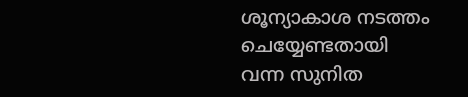ശൂന്യാകാശ നടത്തം ചെയ്യേണ്ടതായി വന്ന സുനിത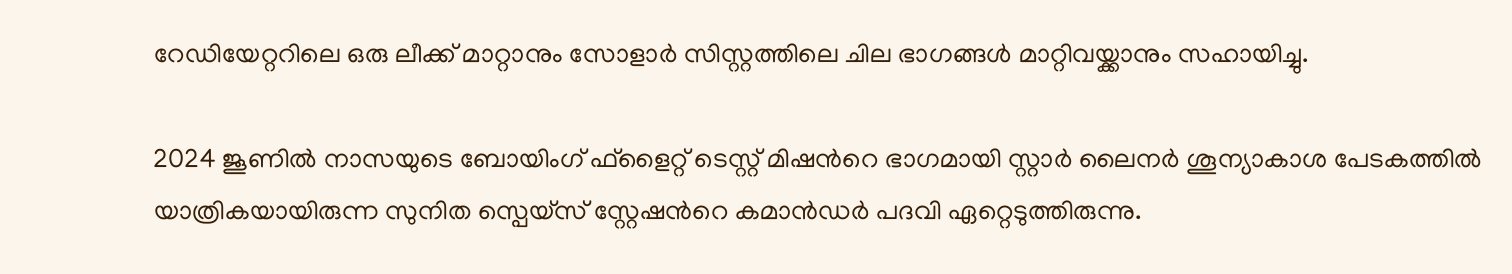റേഡിയേറ്ററിലെ ഒരു ലീക്ക് മാറ്റാനും സോളാർ സിസ്റ്റത്തിലെ ചില ഭാഗങ്ങൾ മാറ്റിവയ്ക്കാനും സഹായിച്ചു.

2024 ജൂണിൽ നാസയുടെ ബോയിംഗ് ഫ്ളൈറ്റ് ടെസ്റ്റ് മിഷന്‍റെ ഭാഗമായി സ്റ്റാർ ലൈനർ ശൂന്യാകാശ പേടകത്തിൽ യാത്രികയായിരുന്ന സുനിത സ്പെയ്സ് സ്റ്റേഷന്‍റെ കമാൻഡർ പദവി ഏറ്റെടുത്തിരുന്നു.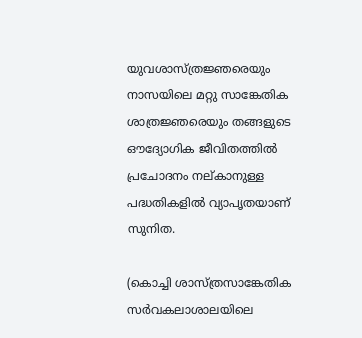യുവശാസ്ത്രജ്ഞരെയും നാസയിലെ മറ്റു സാങ്കേതിക ശാത്രജ്ഞരെയും തങ്ങളുടെ ഔദ്യോഗിക ജീവിതത്തിൽ പ്രചോദനം നല്കാനുള്ള പദ്ധതികളിൽ വ്യാപൃതയാണ് സുനിത.

(കൊച്ചി ശാസ്ത്രസാങ്കേതിക സർവകലാശാലയിലെ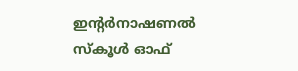ഇന്‍റർനാഷണൽ
സ്കൂൾ ഓഫ്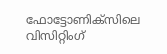ഫോട്ടോണിക്സിലെ വിസിറ്റിംഗ്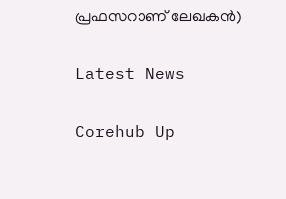പ്രഫസറാണ് ലേഖകന്‍)

Latest News

Corehub Up